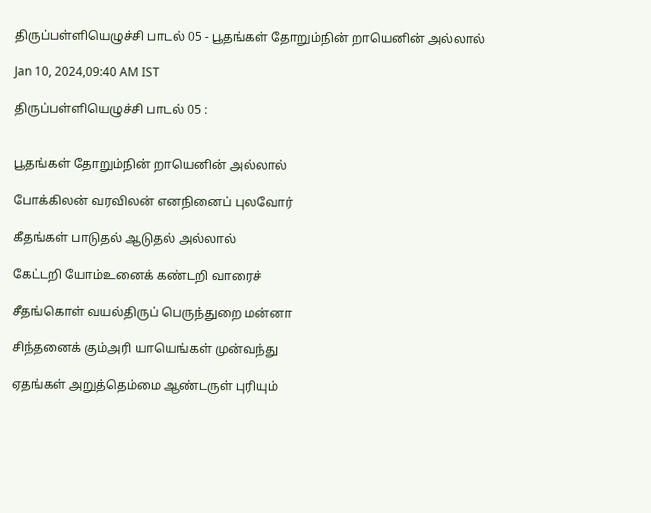திருப்பள்ளியெழுச்சி பாடல் 05 - பூதங்கள் தோறும்நின் றாயெனின் அல்லால்

Jan 10, 2024,09:40 AM IST

திருப்பள்ளியெழுச்சி பாடல் 05 :


பூதங்கள் தோறும்நின் றாயெனின் அல்லால்

போக்கிலன் வரவிலன் எனநினைப் புலவோர்

கீதங்கள் பாடுதல் ஆடுதல் அல்லால்

கேட்டறி யோம்உனைக் கண்டறி வாரைச்

சீதங்கொள் வயல்திருப் பெருந்துறை மன்னா

சிந்தனைக் கும்அரி யாயெங்கள் முன்வந்து

ஏதங்கள் அறுத்தெம்மை ஆண்டருள் புரியும்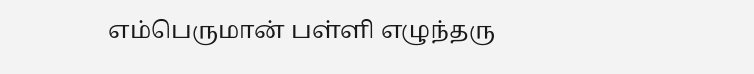எம்பெருமான் பள்ளி எழுந்தரு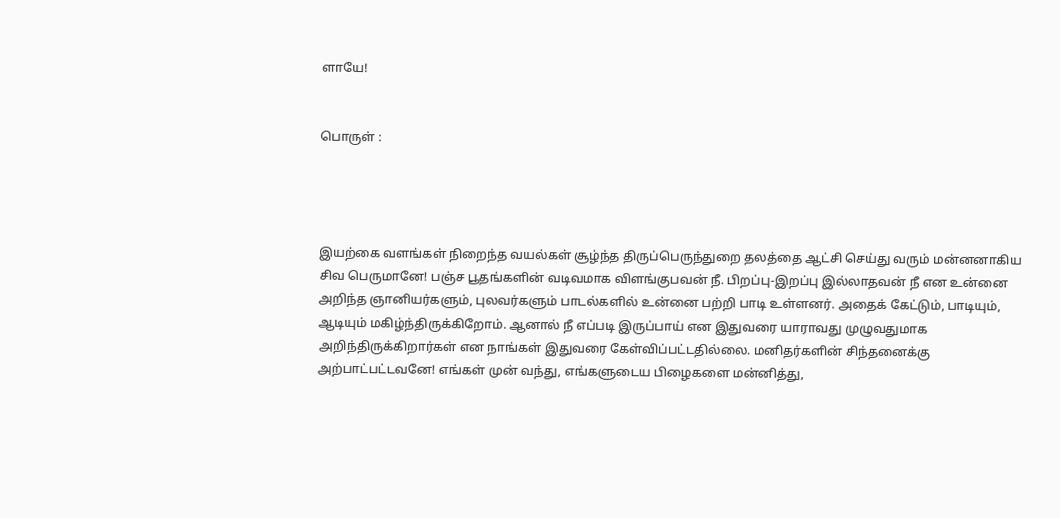ளாயே!


பொருள் :




இயற்கை வளங்கள் நிறைந்த வயல்கள் சூழ்ந்த திருப்பெருந்துறை தலத்தை ஆட்சி செய்து வரும் மன்னனாகிய சிவ பெருமானே! பஞ்ச பூதங்களின் வடிவமாக விளங்குபவன் நீ. பிறப்பு-இறப்பு இல்லாதவன் நீ என உன்னை அறிந்த ஞானியர்களும், புலவர்களும் பாடல்களில் உன்னை பற்றி பாடி உள்ளனர். அதைக் கேட்டும், பாடியும், ஆடியும் மகிழ்ந்திருக்கிறோம். ஆனால் நீ எப்படி இருப்பாய் என இதுவரை யாராவது முழுவதுமாக அறிந்திருக்கிறார்கள் என நாங்கள் இதுவரை கேள்விப்பட்டதில்லை. மனிதர்களின் சிந்தனைக்கு அற்பாட்பட்டவனே! எங்கள் முன் வந்து, எங்களுடைய பிழைகளை மன்னித்து,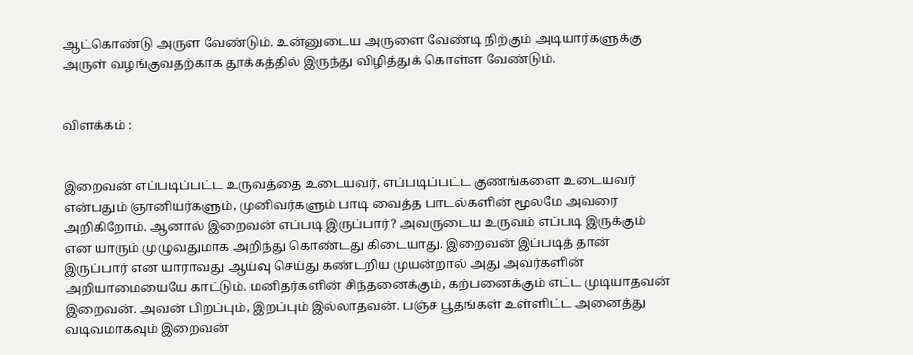ஆட்கொண்டு அருள வேண்டும். உன்னுடைய அருளை வேண்டி நிற்கும் அடியார்களுக்கு அருள் வழங்குவதற்காக தூக்கத்தில் இருந்து விழித்துக் கொள்ள வேண்டும்.


விளக்கம் :


இறைவன் எப்படிப்பட்ட உருவத்தை உடையவர், எப்படிப்பட்ட குணங்களை உடையவர் என்பதும் ஞானியர்களும், முனிவர்களும் பாடி வைத்த பாடல்களின் மூலமே அவரை அறிகிறோம். ஆனால் இறைவன் எப்படி இருப்பார்? அவருடைய உருவம் எப்படி இருக்கும் என யாரும் முழுவதுமாக அறிந்து கொண்டது கிடையாது. இறைவன் இப்படித் தான் இருப்பார் என யாராவது ஆய்வு செய்து கண்டறிய முயன்றால் அது அவர்களின் அறியாமையையே காட்டும். மனிதர்களின் சிந்தனைக்கும், கற்பனைக்கும் எட்ட முடியாதவன் இறைவன். அவன் பிறப்பும், இறப்பும் இல்லாதவன். பஞ்ச பூதங்கள் உள்ளிட்ட அனைத்து வடிவமாகவும் இறைவன்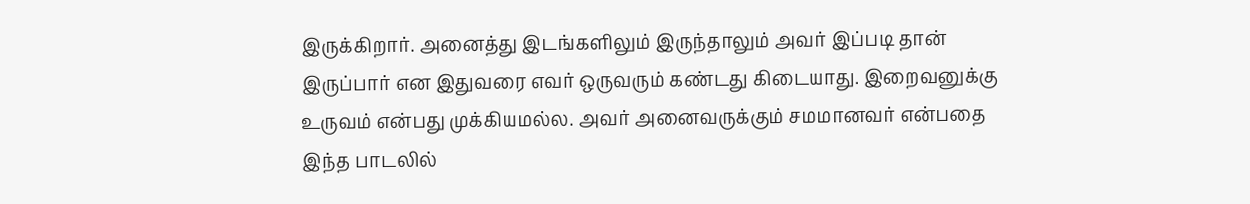இருக்கிறார். அனைத்து இடங்களிலும் இருந்தாலும் அவர் இப்படி தான் இருப்பார் என இதுவரை எவர் ஒருவரும் கண்டது கிடையாது. இறைவனுக்கு உருவம் என்பது முக்கியமல்ல. அவர் அனைவருக்கும் சமமானவர் என்பதை இந்த பாடலில்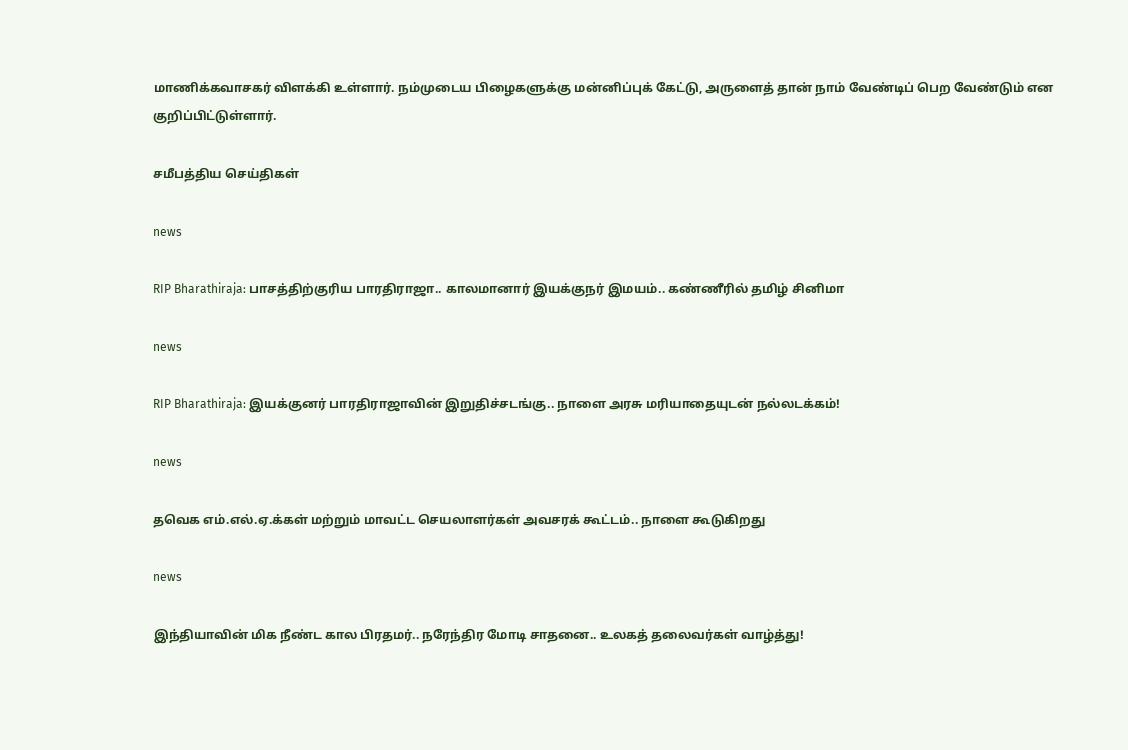மாணிக்கவாசகர் விளக்கி உள்ளார். நம்முடைய பிழைகளுக்கு மன்னிப்புக் கேட்டு, அருளைத் தான் நாம் வேண்டிப் பெற வேண்டும் என குறிப்பிட்டுள்ளார்.

சமீபத்திய செய்திகள்

news

RIP Bharathiraja: பாசத்திற்குரிய பாரதிராஜா.. காலமானார் இயக்குநர் இமயம்.. கண்ணீரில் தமிழ் சினிமா

news

RIP Bharathiraja: இயக்குனர் பாரதிராஜாவின் இறுதிச்சடங்கு.. நாளை அரசு மரியாதையுடன் நல்லடக்கம்!

news

தவெக எம்.எல்.ஏ.க்கள் மற்றும் மாவட்ட செயலாளர்கள் அவசரக் கூட்டம்.. நாளை கூடுகிறது

news

இந்தியாவின் மிக நீண்ட கால பிரதமர்.. நரேந்திர மோடி சாதனை.. உலகத் தலைவர்கள் வாழ்த்து!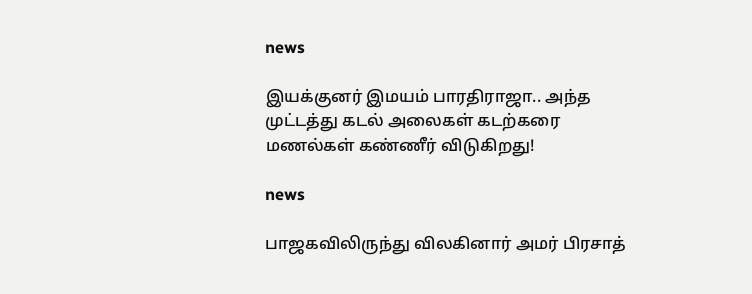news

இயக்குனர் இமயம் பாரதிராஜா.. அந்த முட்டத்து கடல் அலைகள் கடற்கரை மணல்கள் கண்ணீர் விடுகிறது!

news

பாஜகவிலிருந்து விலகினார் அமர் பிரசாத்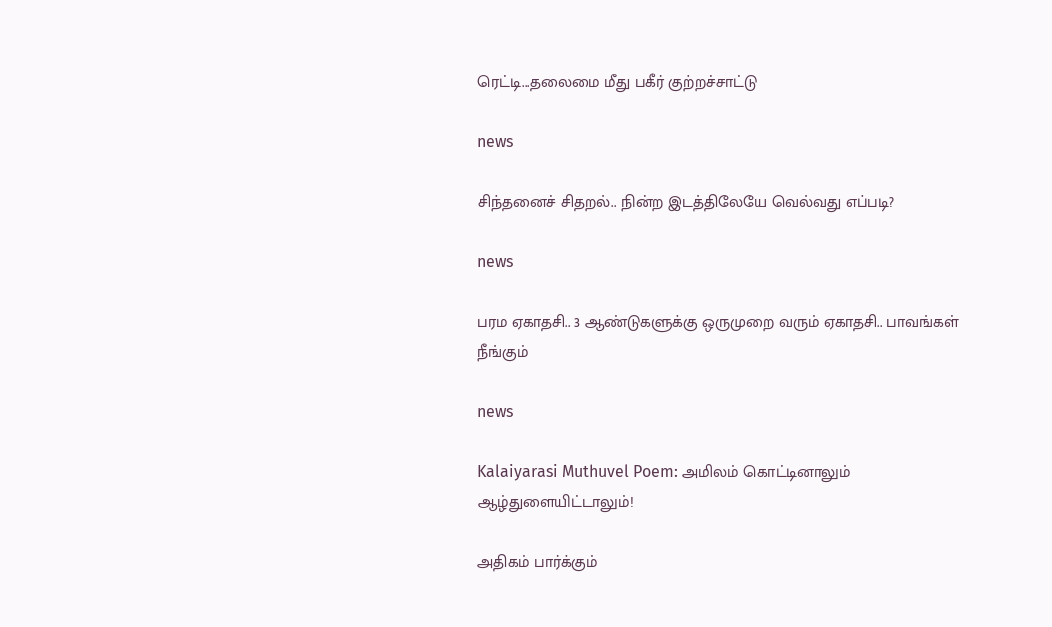ரெட்டி...தலைமை மீது பகீர் குற்றச்சாட்டு

news

சிந்தனைச் சிதறல்.. நின்ற இடத்திலேயே வெல்வது எப்படி?

news

பரம ஏகாதசி.. 3 ஆண்டுகளுக்கு ஒருமுறை வரும் ஏகாதசி.. பாவங்கள் நீங்கும்

news

Kalaiyarasi Muthuvel Poem: அமிலம் கொட்டினாலும் ஆழ்துளையிட்டாலும்!

அதிகம் பார்க்கும்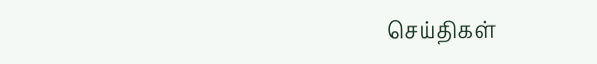செய்திகள்